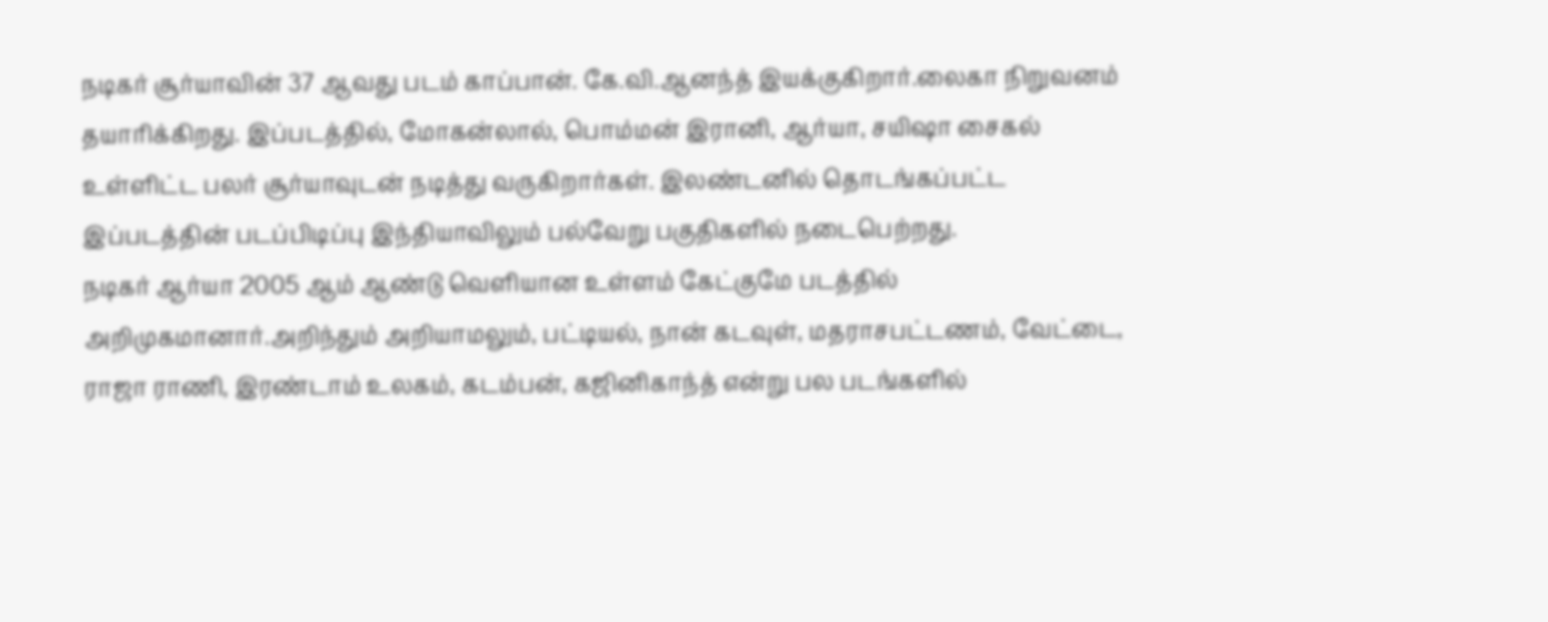நடிகர் சூர்யாவின் 37 ஆவது படம் காப்பான். கே.வி.ஆனந்த் இயக்குகிறார்.லைகா நிறுவனம் தயாரிக்கிறது. இப்படத்தில், மோகன்லால், பொம்மன் இரானி, ஆர்யா, சயிஷா சைகல் உள்ளிட்ட பலர் சூர்யாவுடன் நடித்து வருகிறார்கள். இலண்டனில் தொடங்கப்பட்ட இப்படத்தின் படப்பிடிப்பு இந்தியாவிலும் பல்வேறு பகுதிகளில் நடைபெற்றது.
நடிகர் ஆர்யா 2005 ஆம் ஆண்டு வெளியான உள்ளம் கேட்குமே படத்தில் அறிமுகமானார்.அறிந்தும் அறியாமலும், பட்டியல், நான் கடவுள், மதராசபட்டணம், வேட்டை, ராஜா ராணி, இரண்டாம் உலகம், கடம்பன், கஜினிகாந்த் என்று பல படங்களில்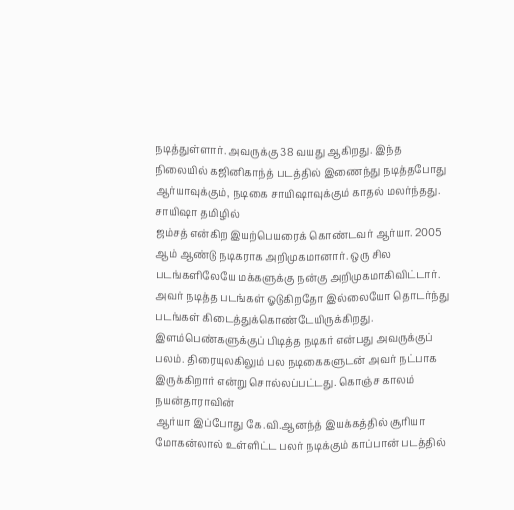நடித்துள்ளார். அவருக்கு 38 வயது ஆகிறது. இந்த நிலையில் கஜினிகாந்த் படத்தில் இணைந்து நடித்தபோது ஆர்யாவுக்கும், நடிகை சாயிஷாவுக்கும் காதல் மலர்ந்தது. சாயிஷா தமிழில்
ஜம்சத் என்கிற இயற்பெயரைக் கொண்டவர் ஆர்யா. 2005 ஆம் ஆண்டு நடிகராக அறிமுகமானார். ஒரு சில படங்களிலேயே மக்களுக்கு நன்கு அறிமுகமாகிவிட்டார். அவர் நடித்த படங்கள் ஓடுகிறதோ இல்லையோ தொடர்ந்து படங்கள் கிடைத்துக்கொண்டேயிருக்கிறது. இளம்பெண்களுக்குப் பிடித்த நடிகர் என்பது அவருக்குப் பலம். திரையுலகிலும் பல நடிகைகளுடன் அவர் நட்பாக இருக்கிறார் என்று சொல்லப்பட்டது. கொஞ்ச காலம் நயன்தாராவின்
ஆர்யா இப்போது கே.வி.ஆனந்த் இயக்கத்தில் சூரியா மோகன்லால் உள்ளிட்ட பலர் நடிக்கும் காப்பான் படத்தில்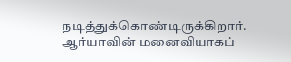நடித்துக்கொண்டிருக்கிறார். ஆர்யாவின் மனைவியாகப்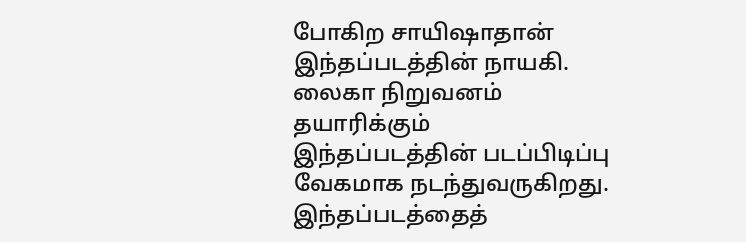போகிற சாயிஷாதான் இந்தப்படத்தின் நாயகி. லைகா நிறுவனம் தயாரிக்கும் இந்தப்படத்தின் படப்பிடிப்பு வேகமாக நடந்துவருகிறது. இந்தப்படத்தைத்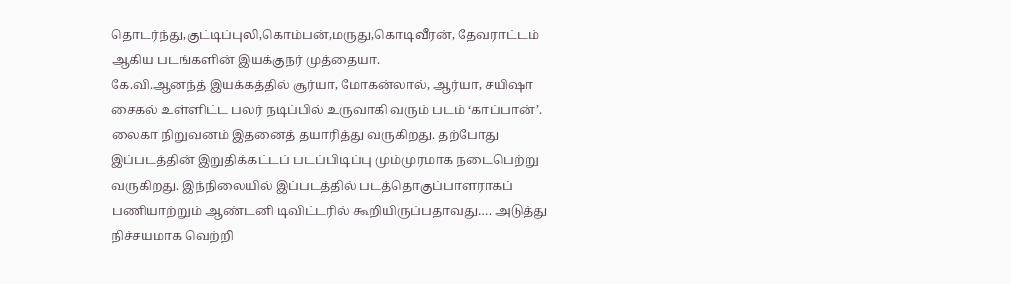தொடர்ந்து,குட்டிப்புலி,கொம்பன்,மருது,கொடிவீரன், தேவராட்டம் ஆகிய படங்களின் இயக்குநர் முத்தையா.
கே.வி.ஆனந்த் இயக்கத்தில் சூர்யா, மோகன்லால், ஆர்யா, சயிஷா சைகல் உள்ளிட்ட பலர் நடிப்பில் உருவாகி வரும் படம் ‘காப்பான்’. லைகா நிறுவனம் இதனைத் தயாரித்து வருகிறது. தற்போது இப்படத்தின் இறுதிக்கட்டப் படப்பிடிப்பு மும்முரமாக நடைபெற்று வருகிறது. இந்நிலையில் இப்படத்தில் படத்தொகுப்பாளராகப் பணியாற்றும் ஆண்டனி டிவிட்டரில் கூறியிருப்பதாவது…. அடுத்து நிச்சயமாக வெற்றி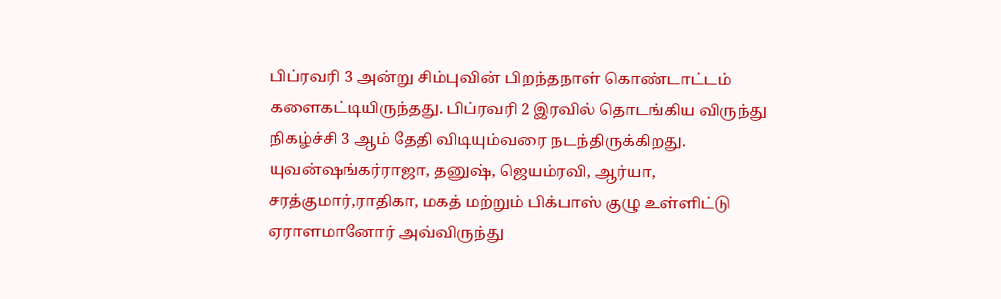பிப்ரவரி 3 அன்று சிம்புவின் பிறந்தநாள் கொண்டாட்டம் களைகட்டியிருந்தது. பிப்ரவரி 2 இரவில் தொடங்கிய விருந்து நிகழ்ச்சி 3 ஆம் தேதி விடியும்வரை நடந்திருக்கிறது. யுவன்ஷங்கர்ராஜா, தனுஷ், ஜெயம்ரவி, ஆர்யா, சரத்குமார்,ராதிகா, மகத் மற்றும் பிக்பாஸ் குழு உள்ளிட்டு ஏராளமானோர் அவ்விருந்து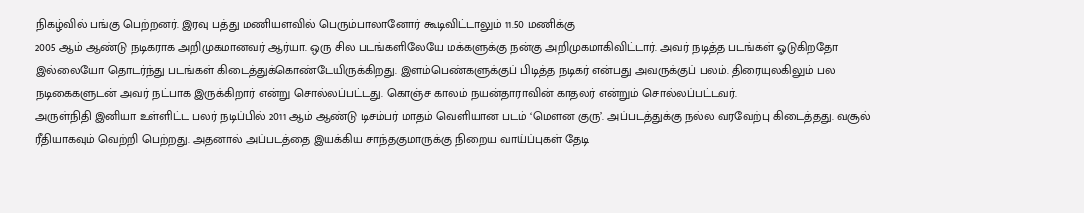நிகழ்வில் பங்கு பெற்றனர். இரவு பத்து மணியளவில் பெரும்பாலானோர் கூடிவிட்டாலும் 11.50 மணிக்கு
2005 ஆம் ஆண்டு நடிகராக அறிமுகமானவர் ஆர்யா. ஒரு சில படங்களிலேயே மக்களுக்கு நன்கு அறிமுகமாகிவிட்டார். அவர் நடித்த படங்கள் ஓடுகிறதோ இல்லையோ தொடர்ந்து படங்கள் கிடைத்துக்கொண்டேயிருக்கிறது. இளம்பெண்களுக்குப் பிடித்த நடிகர் என்பது அவருக்குப் பலம். திரையுலகிலும் பல நடிகைகளுடன் அவர் நட்பாக இருக்கிறார் என்று சொல்லப்பட்டது. கொஞ்ச காலம் நயன்தாராவின் காதலர் என்றும் சொல்லப்பட்டவர்.
அருள்நிதி இனியா உள்ளிட்ட பலர் நடிப்பில் 2011 ஆம் ஆண்டு டிசம்பர் மாதம் வெளியான படம் ‘மௌன குரு’. அப்படத்துக்கு நல்ல வரவேற்பு கிடைத்தது. வசூல் ரீதியாகவும் வெற்றி பெற்றது. அதனால் அப்படத்தை இயக்கிய சாந்தகுமாருக்கு நிறைய வாய்ப்புகள் தேடி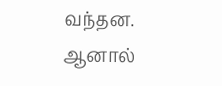வந்தன. ஆனால்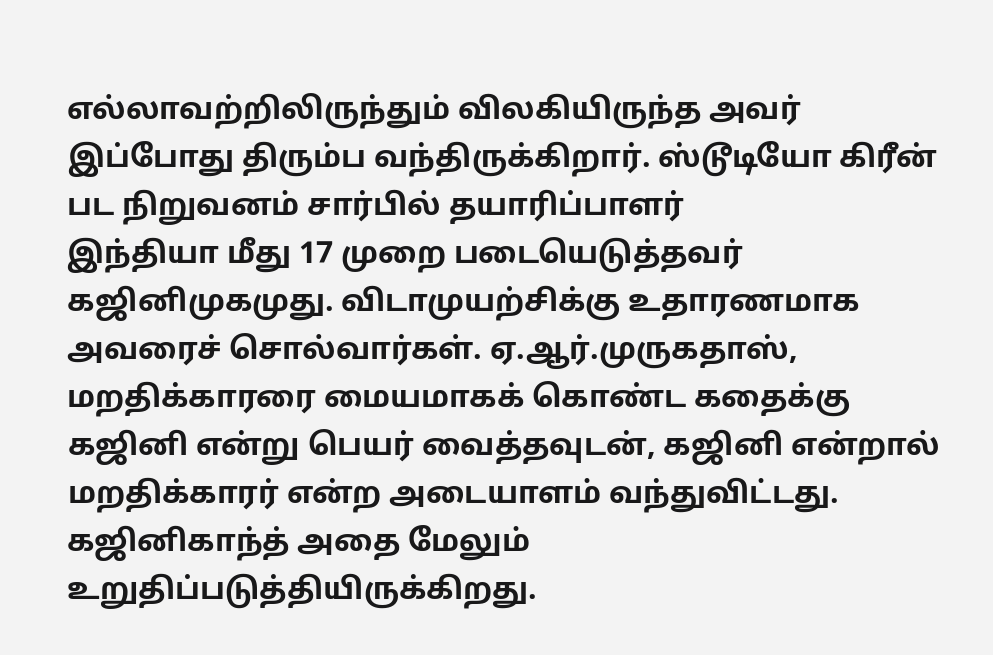எல்லாவற்றிலிருந்தும் விலகியிருந்த அவர் இப்போது திரும்ப வந்திருக்கிறார். ஸ்டூடியோ கிரீன் பட நிறுவனம் சார்பில் தயாரிப்பாளர்
இந்தியா மீது 17 முறை படையெடுத்தவர் கஜினிமுகமுது. விடாமுயற்சிக்கு உதாரணமாக அவரைச் சொல்வார்கள். ஏ.ஆர்.முருகதாஸ், மறதிக்காரரை மையமாகக் கொண்ட கதைக்கு கஜினி என்று பெயர் வைத்தவுடன், கஜினி என்றால் மறதிக்காரர் என்ற அடையாளம் வந்துவிட்டது. கஜினிகாந்த் அதை மேலும் உறுதிப்படுத்தியிருக்கிறது.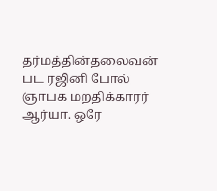தர்மத்தின்தலைவன் பட ரஜினி போல் ஞாபக மறதிக்காரர் ஆர்யா. ஒரே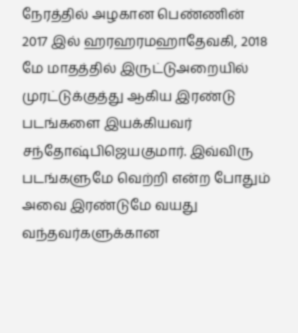நேரத்தில் அழகான பெண்ணின்
2017 இல் ஹரஹரமஹாதேவகி, 2018 மே மாதத்தில் இருட்டுஅறையில் முரட்டுக்குத்து ஆகிய இரண்டு படங்களை இயக்கியவர் சந்தோஷ்பிஜெயகுமார். இவ்விரு படங்களுமே வெற்றி என்ற போதும் அவை இரண்டுமே வயது வந்தவர்களுக்கான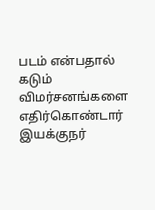படம் என்பதால் கடும் விமர்சனங்களை எதிர்கொண்டார் இயக்குநர்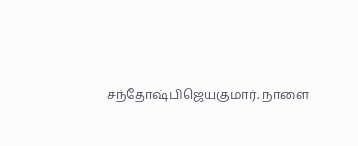சந்தோஷ்பிஜெயகுமார். நாளை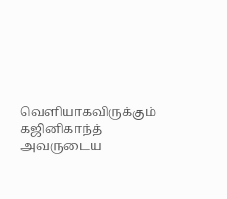வெளியாகவிருக்கும் கஜினிகாந்த் அவருடைய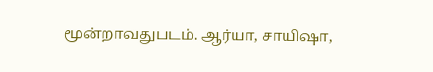மூன்றாவதுபடம். ஆர்யா, சாயிஷா,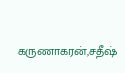கருணாகரன்,சதீஷ்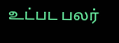உட்பட பலர்